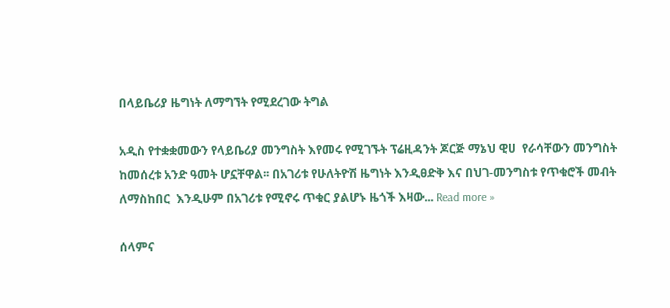በላይቤሪያ ዜግነት ለማግኘት የሚደረገው ትግል

አዲስ የተቋቋመውን የላይቤሪያ መንግስት እየመሩ የሚገኙት ፕሬዚዳንት ጆርጅ ማኔህ ዊሀ  የራሳቸውን መንግስት ከመሰረቱ አንድ ዓመት ሆኗቸዋል፡፡ በአገሪቱ የሁለትዮሽ ዜግነት እንዲፀድቅ እና በህገ-መንግስቱ የጥቁሮች መብት ለማስከበር  እንዲሁም በአገሪቱ የሚኖሩ ጥቁር ያልሆኑ ዜጎች እዛው... Read more »

ሰላምና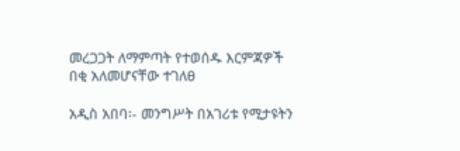መረጋጋት ለማምጣት የተወሰዱ እርምጃዎች በቂ አለመሆናቸው ተገለፀ

አዲስ አበባ፡- መንግሥት በአገሪቱ የሚታዩትን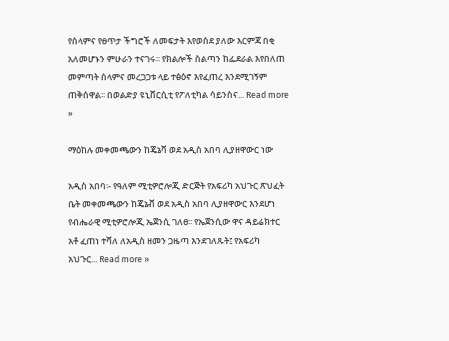የሰላምና የፀጥታ ችግሮች ለመፍታት እየወሰደ ያለው እርምጃ በቂ አለመሆኑን ምሁራን ተናገሩ፡፡ የክልሎች ስልጣን ከፌደራል እየበለጠ መምጣት ሰላምና መረጋጋቱ ላይ ተፅዕኖ እየፈጠረ እንደሚገኝም ጠቅሰዋል፡፡ በወልድያ ዩኒቨርሲቲ የፖለቲካል ሳይንስና... Read more »

ማዕከሉ መቀመጫውን ከጄኔቫ ወደ አዲስ አበባ ሊያዘዋውር ነው

አዲስ አበባ፡- የዓለም ሚቲዎሮሎጂ ድርጅት የአፍሪካ አህጉር ጽህፈት ቤት መቀመጫውን ከጄኔቭ ወደ አዲስ አበባ ሊያዘዋውር እንደሆነ የብሔራዊ ሚቲዎሮሎጂ ኤጀንሲ ገለፀ፡፡ የኤጀንሲው ዋና ዳይሬክተር አቶ ፈጠነ ተሻለ ለአዲስ ዘመን ጋዜጣ እንደገለጹት፤ የአፍሪካ አህጉር... Read more »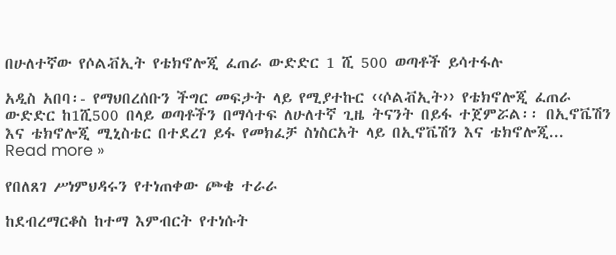በሁለተኛው የሶልቭኢት የቴክኖሎጂ ፈጠራ ውድድር 1 ሺ 500 ወጣቶች ይሳተፋሉ

አዲስ አበባ፡- የማህበረሰቡን ችግር መፍታት ላይ የሚያተኩር ‹‹ሶልቭኢት›› የቴክኖሎጂ ፈጠራ ውድድር ከ1ሺ500 በላይ ወጣቶችን በማሳተፍ ለሁለተኛ ጊዜ ትናንት በይፋ ተጀምሯል፡፡ በኢኖቬሽን እና ቴክኖሎጂ ሚኒስቴር በተደረገ ይፋ የመክፈቻ ስነስርአት ላይ በኢኖቬሽን እና ቴክኖሎጂ... Read more »

የበለጸገ ሥነምህዳሩን የተነጠቀው ጮቄ ተራራ

ከደብረማርቆስ ከተማ እምብርት የተነሱት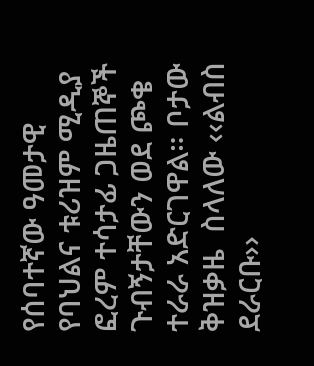የሰባተኛው ዓመታዊ የባህልና ቱሪዝም ሚዲያ ፎረም ተሳታፊ ጋዜጠኞች ጉብኝታቸውን ወደ ጮቄ ተራራ አድርገዋል። ቦታው ቅዝቃዜ  ስላለው ‹‹ልብስ ደራርቡ››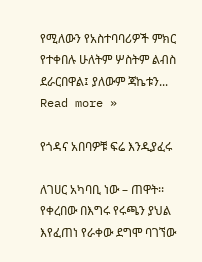የሚለውን የአስተባባሪዎች ምክር የተቀበሉ ሁለትም ሦስትም ልብስ ደራርበዋል፤ ያለውም ጃኬቱን... Read more »

የጎዳና አበባዎቹ ፍሬ እንዲያፈሩ

ለገሀር አካባቢ ነው – ጠዋት፡፡ የቀረበው በእግሩ የሩጫን ያህል እየፈጠነ የራቀው ደግሞ ባገኘው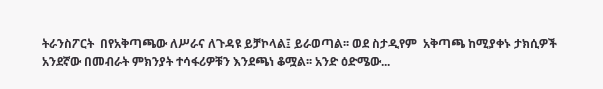ትራንስፖርት  በየአቅጣጫው ለሥራና ለጉዳዩ ይቻኮላል፤ ይራወጣል፡፡ ወደ ስታዲየም  አቅጣጫ ከሚያቀኑ ታክሲዎች አንደኛው በመብራት ምክንያት ተሳፋሪዎቹን እንደጫነ ቆሟል፡፡ አንድ ዕድሜው...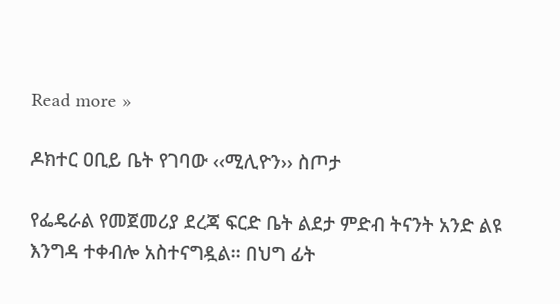Read more »

ዶክተር ዐቢይ ቤት የገባው ‹‹ሚሊዮን›› ስጦታ

የፌዴራል የመጀመሪያ ደረጃ ፍርድ ቤት ልደታ ምድብ ትናንት አንድ ልዩ እንግዳ ተቀብሎ አስተናግዷል፡፡ በህግ ፊት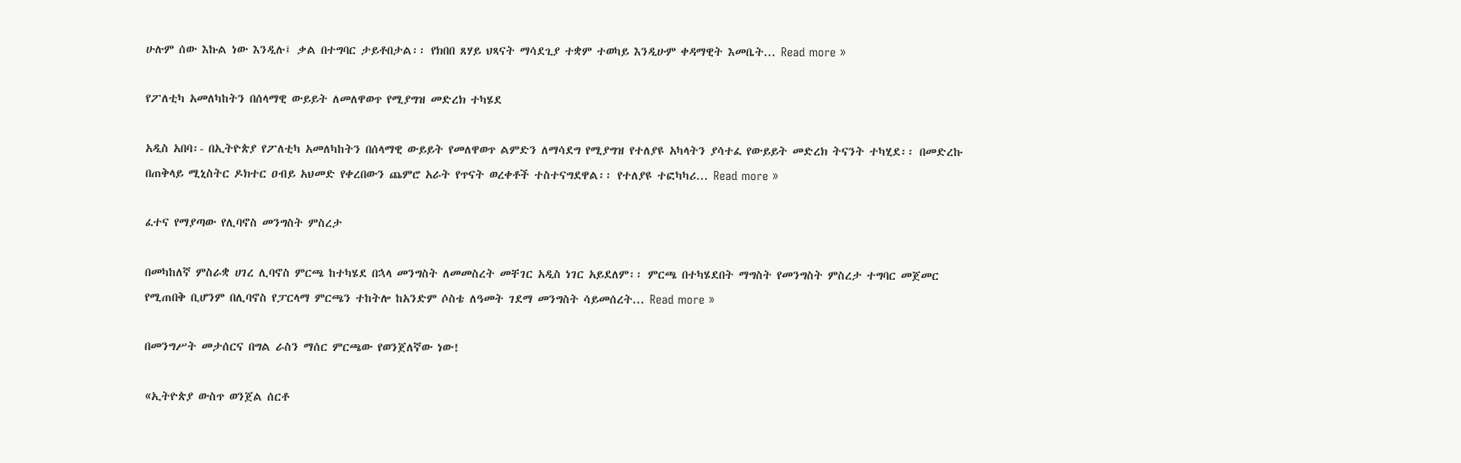ሁሉም ሰው እኩል ነው እንዲሉ፤ ቃል በተግባር ታይቶበታል፡፡ የክበበ ጸሃይ ህጻናት ማሳደጊያ ተቋም ተወካይ እንዲሁም ቀዳማዊት እመቤት... Read more »

የፖለቲካ አመለካከትን በሰላማዊ ውይይት ለመለዋወጥ የሚያግዝ መድረክ ተካሄደ

አዲስ አበባ፡- በኢትዮጵያ የፖለቲካ አመለካከትን በሰላማዊ ውይይት የመለዋወጥ ልምድን ለማሳደግ የሚያግዝ የተለያዩ አካላትን ያሳተፈ የውይይት መድረክ ትናንት ተካሂደ፡፡ በመድረኩ በጠቅላይ ሚኒስትር ዶክተር ዐብይ አህመድ የቀረበውን ጨምሮ አራት የጥናት ወረቀቶች ተስተናግደዋል፡፡ የተለያዩ ተፎካካሪ... Read more »

ፈተና የማያጣው የሊባኖስ መንግስት ምስረታ

በመካከለኛ ምስራቋ ሀገረ ሊባኖስ ምርጫ ከተካሄደ በኋላ መንግስት ለመመስረት መቸገር አዲስ ነገር አይደለም፡፡ ምርጫ በተካሄደበት ማግስት የመንግስት ምስረታ ተግባር መጀመር የሚጠበቅ ቢሆንም በሊባኖስ የፓርላማ ምርጫን ተከትሎ ከአንድም ሶስቴ ለዓመት ገደማ መንግስት ሳይመሰረት... Read more »

በመንግሥት መታሰርና በግል ራስን ማሰር ምርጫው የወንጀለኛው ነው!

«ኢትዮጵያ ውስጥ ወንጀል ሰርቶ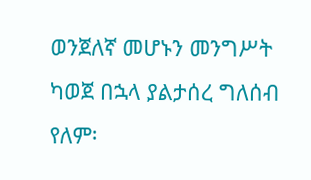ወንጀለኛ መሆኑን መንግሥት ካወጀ በኋላ ያልታሰረ ግለሰብ የለም፡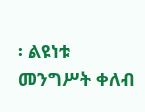፡ ልዩነቱ መንግሥት ቀለብ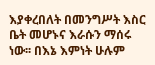እያቀረበለት በመንግሥት እስር ቤት መሆኑና እራሱን ማሰሩ ነው፡፡ በእኔ እምነት ሁሉም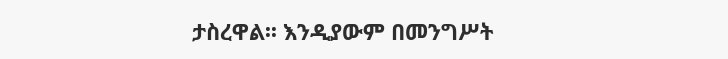ታስረዋል፡፡ እንዲያውም በመንግሥት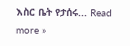እስር ቤት የታሰሩ... Read more »